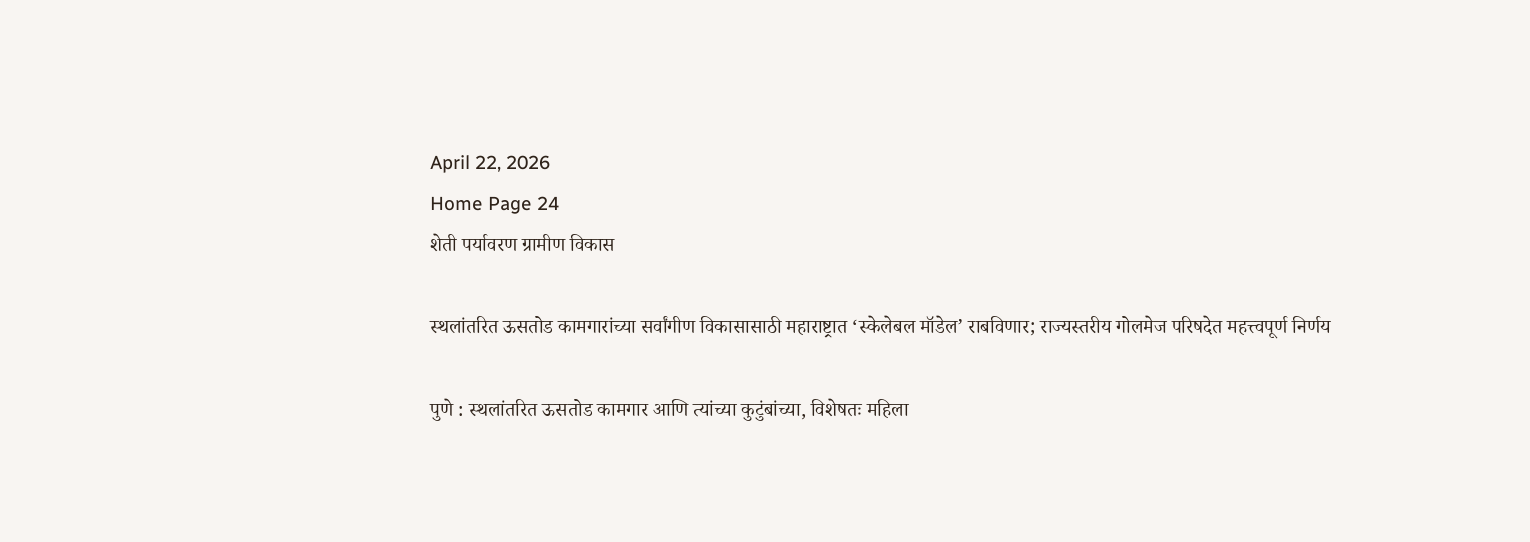April 22, 2026
Home Page 24
शेती पर्यावरण ग्रामीण विकास

स्थलांतरित ऊसतोड कामगारांच्या सर्वांगीण विकासासाठी महाराष्ट्रात ‘स्केलेबल मॉडेल’ राबविणार; राज्यस्तरीय गोलमेज परिषदेत महत्त्वपूर्ण निर्णय

पुणे : स्थलांतरित ऊसतोड कामगार आणि त्यांच्या कुटुंबांच्या, विशेषतः महिला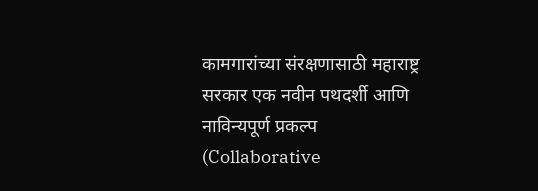कामगारांच्या संरक्षणासाठी महाराष्ट्र सरकार एक नवीन पथदर्शी आणि नाविन्यपूर्ण प्रकल्प (Collaborative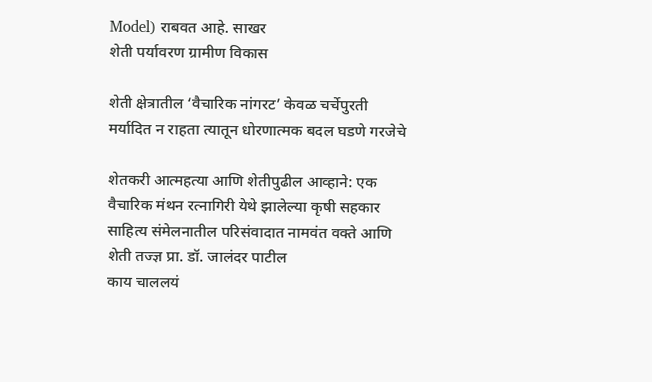Model) राबवत आहे. साखर
शेती पर्यावरण ग्रामीण विकास

शेती क्षेत्रातील ‘वैचारिक नांगरट’ केवळ चर्चेपुरती मर्यादित न राहता त्यातून धोरणात्मक बदल घडणे गरजेचे

शेतकरी आत्महत्या आणि शेतीपुढील आव्हाने: एक वैचारिक मंथन रत्नागिरी येथे झालेल्या कृषी सहकार साहित्य संमेलनातील परिसंवादात नामवंत वक्ते आणि शेती तज्ज्ञ प्रा. डॉ. जालंदर पाटील
काय चाललयं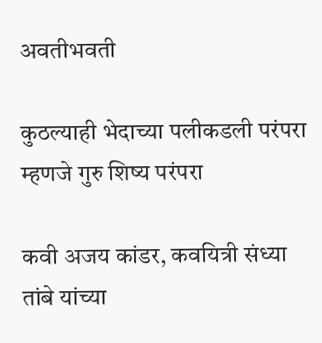अवतीभवती

कुठल्याही भेदाच्या पलीकडली परंपरा म्हणजे गुरु शिष्य परंपरा

कवी अजय कांडर, कवयित्री संध्या तांबे यांच्या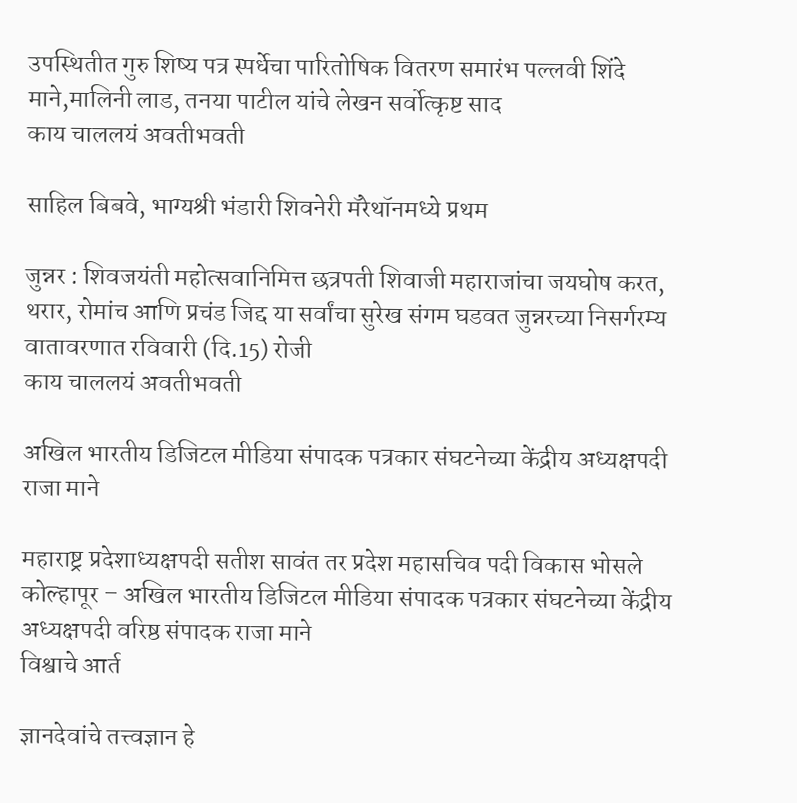उपस्थितीत गुरु शिष्य पत्र स्पर्धेचा पारितोषिक वितरण समारंभ पल्लवी शिंदे माने,मालिनी लाड, तनया पाटील यांचे लेखन सर्वोत्कृष्ट साद
काय चाललयं अवतीभवती

साहिल बिबवे, भाग्यश्री भंडारी शिवनेरी मॅरेथॉनमध्ये प्रथम

जुन्नर : शिवजयंती महोत्सवानिमित्त छत्रपती शिवाजी महाराजांचा जयघोष करत, थरार, रोमांच आणि प्रचंड जिद्द या सर्वांचा सुरेख संगम घडवत जुन्नरच्या निसर्गरम्य वातावरणात रविवारी (दि.15) रोजी
काय चाललयं अवतीभवती

अखिल भारतीय डिजिटल मीडिया संपादक पत्रकार संघटनेच्या केंद्रीय अध्यक्षपदी राजा माने

महाराष्ट्र प्रदेशाध्यक्षपदी सतीश सावंत तर प्रदेश महासचिव पदी विकास भोसले कोल्हापूर – अखिल भारतीय डिजिटल मीडिया संपादक पत्रकार संघटनेच्या केंद्रीय अध्यक्षपदी वरिष्ठ संपादक राजा माने
विश्वाचे आर्त

ज्ञानदेवांचे तत्त्वज्ञान हे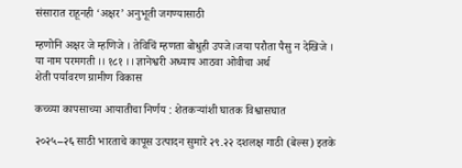संसारात राहूनही ‘अक्षर’ अनुभूती जगण्यासाठी

म्हणोनि अक्षर जे म्हणिजे । तेविचिं म्हणता बोधुही उपजे।जया परौता पैसु न देखिजे । या नाम परमगती ।। १८१ ।। ज्ञानेश्वरी अध्याय आठवा ओवीचा अर्थ
शेती पर्यावरण ग्रामीण विकास

कच्च्या कापसाच्या आयातीचा निर्णय : शेतकऱ्यांशी घातक विश्वासघात

२०२५–२६ साठी भारताचे कापूस उत्पादन सुमारे २९.२२ दशलक्ष गाठी (बेल्स) इतके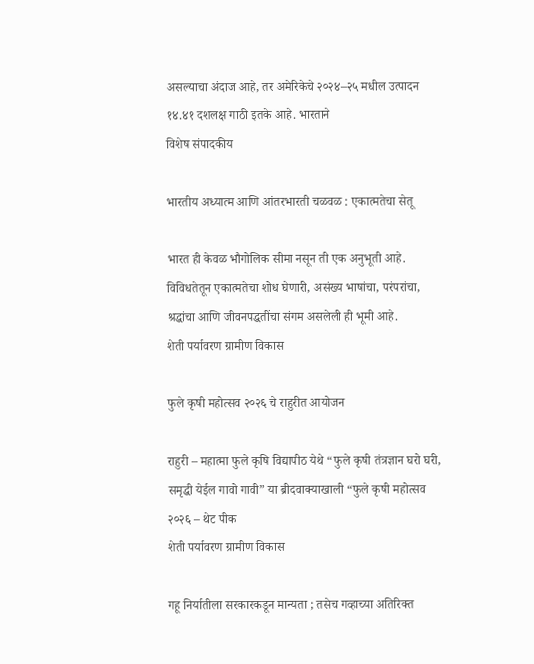असल्याचा अंदाज आहे, तर अमेरिकेचे २०२४–२५ मधील उत्पादन १४.४१ दशलक्ष गाठी इतके आहे. भारताने
विशेष संपादकीय

भारतीय अध्यात्म आणि आंतरभारती चळवळ : एकात्मतेचा सेतू

भारत ही केवळ भौगोलिक सीमा नसून ती एक अनुभूती आहे. विविधतेतून एकात्मतेचा शोध घेणारी, असंख्य भाषांचा, परंपरांचा, श्रद्धांचा आणि जीवनपद्धतींचा संगम असलेली ही भूमी आहे.
शेती पर्यावरण ग्रामीण विकास

फुले कृषी महोत्सव २०२६ चे राहुरीत आयोजन

राहुरी – महात्मा फुले कृषि विद्यापीठ येथे “फुले कृषी तंत्रज्ञान घरो घरी, समृद्धी येईल गावो गावी” या ब्रीदवाक्याखाली “फुले कृषी महोत्सव २०२६ – थेट पीक
शेती पर्यावरण ग्रामीण विकास

गहू निर्यातीला सरकारकडून मान्यता ; तसेच गव्हाच्या अतिरिक्त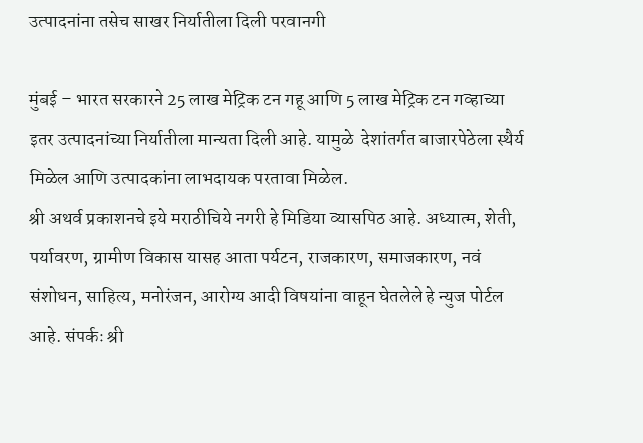उत्पादनांना तसेच साखर निर्यातीला दिली परवानगी

मुंबई – भारत सरकारने 25 लाख मेट्रिक टन गहू आणि 5 लाख मेट्रिक टन गव्हाच्या इतर उत्पादनांच्‍या निर्यातीला मान्यता दिली आहे. यामुळे  देशांतर्गत बाजारपेठेला स्थैर्य मिळेल आणि उत्पादकांना लाभदायक परतावा मिळेल.
श्री अथर्व प्रकाशनचे इये मराठीचिये नगरी हे मिडिया व्यासपिठ आहे. अध्यात्म, शेती, पर्यावरण, ग्रामीण विकास यासह आता पर्यटन, राजकारण, समाजकारण, नवं संशोधन, साहित्य, मनोरंजन, आरोग्य आदी विषयांना वाहून घेतलेले हे न्युज पोर्टल आहे. संपर्कः श्री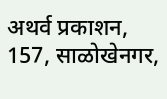अथर्व प्रकाशन, 157, साळोखेनगर,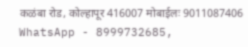कळंबा रोड, कोल्हापूर 416007 मोबाईलः 9011087406 WhatsApp - 8999732685,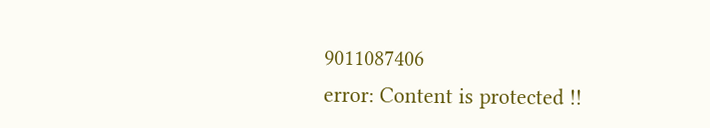9011087406
error: Content is protected !!